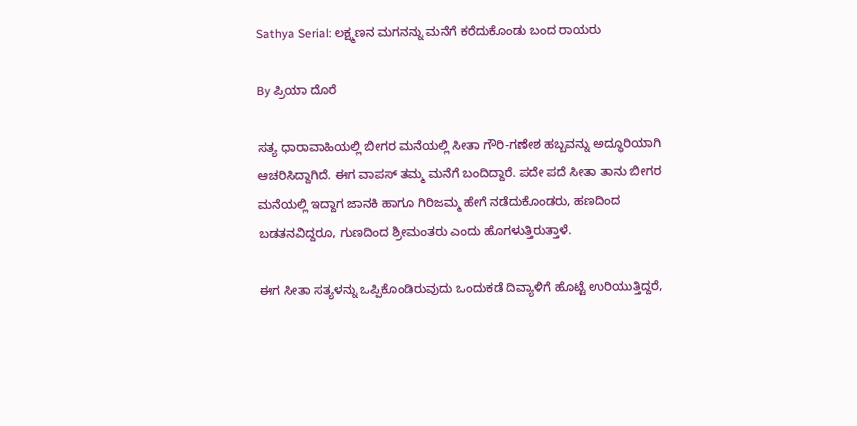Sathya Serial: ಲಕ್ಷ್ಮಣನ ಮಗನನ್ನು ಮನೆಗೆ ಕರೆದುಕೊಂಡು ಬಂದ ರಾಯರು

By ಪ್ರಿಯಾ ದೊರೆ

ಸತ್ಯ ಧಾರಾವಾಹಿಯಲ್ಲಿ ಬೀಗರ ಮನೆಯಲ್ಲಿ ಸೀತಾ ಗೌರಿ-ಗಣೇಶ ಹಬ್ಬವನ್ನು ಅದ್ಧೂರಿಯಾಗಿ ಆಚರಿಸಿದ್ದಾಗಿದೆ. ಈಗ ವಾಪಸ್ ತಮ್ಮ ಮನೆಗೆ ಬಂದಿದ್ದಾರೆ. ಪದೇ ಪದೆ ಸೀತಾ ತಾನು ಬೀಗರ ಮನೆಯಲ್ಲಿ ಇದ್ದಾಗ ಜಾನಕಿ ಹಾಗೂ ಗಿರಿಜಮ್ಮ ಹೇಗೆ ನಡೆದುಕೊಂಡರು, ಹಣದಿಂದ ಬಡತನವಿದ್ದರೂ, ಗುಣದಿಂದ ಶ್ರೀಮಂತರು ಎಂದು ಹೊಗಳುತ್ತಿರುತ್ತಾಳೆ.

ಈಗ ಸೀತಾ ಸತ್ಯಳನ್ನು ಒಪ್ಪಿಕೊಂಡಿರುವುದು ಒಂದುಕಡೆ ದಿವ್ಯಾಳಿಗೆ ಹೊಟ್ಟೆ ಉರಿಯುತ್ತಿದ್ದರೆ,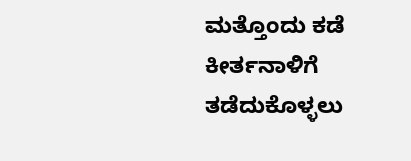ಮತ್ತೊಂದು ಕಡೆ ಕೀರ್ತನಾಳಿಗೆ ತಡೆದುಕೊಳ್ಳಲು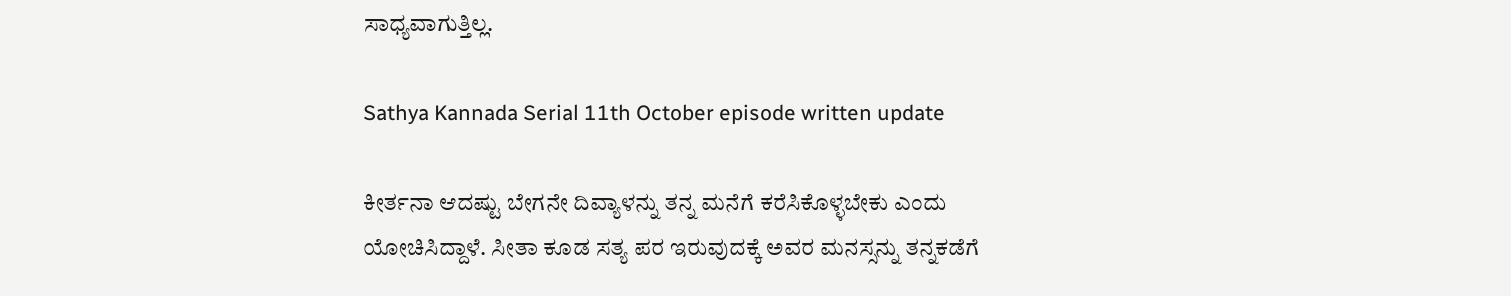ಸಾಧ್ಯವಾಗುತ್ತಿಲ್ಲ.

Sathya Kannada Serial 11th October episode written update

ಕೀರ್ತನಾ ಆದಷ್ಟು ಬೇಗನೇ ದಿವ್ಯಾಳನ್ನು ತನ್ನ ಮನೆಗೆ ಕರೆಸಿಕೊಳ್ಳಬೇಕು ಎಂದು ಯೋಚಿಸಿದ್ದಾಳೆ. ಸೀತಾ ಕೂಡ ಸತ್ಯ ಪರ ಇರುವುದಕ್ಕೆ ಅವರ ಮನಸ್ಸನ್ನು ತನ್ನಕಡೆಗೆ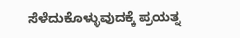ಸೆಳೆದುಕೊಳ್ಳುವುದಕ್ಕೆ ಪ್ರಯತ್ನ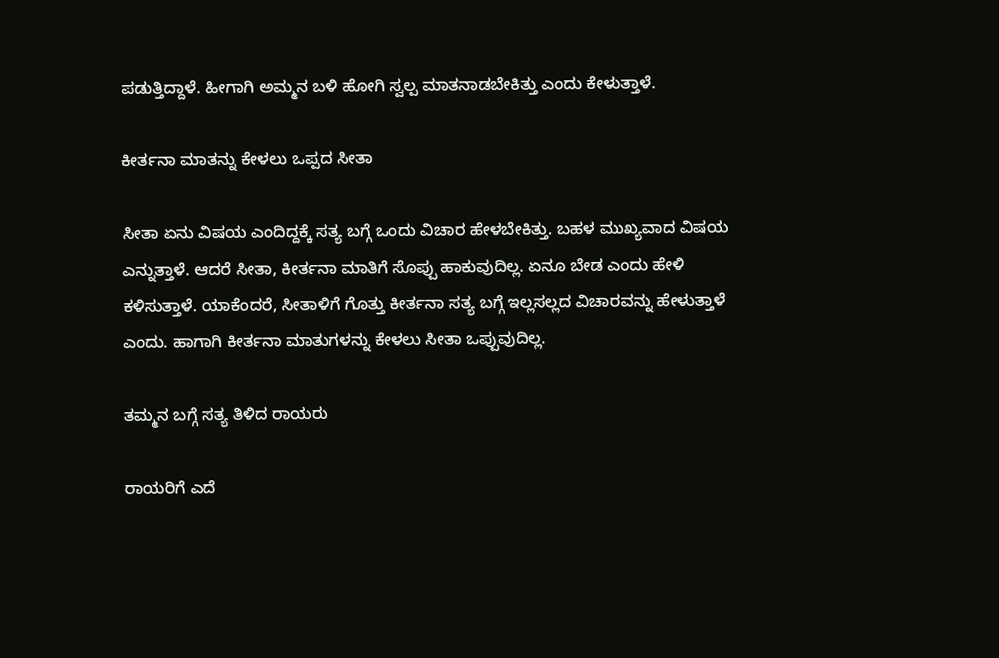ಪಡುತ್ತಿದ್ದಾಳೆ. ಹೀಗಾಗಿ ಅಮ್ಮನ ಬಳಿ ಹೋಗಿ ಸ್ವಲ್ಪ ಮಾತನಾಡಬೇಕಿತ್ತು ಎಂದು ಕೇಳುತ್ತಾಳೆ.

ಕೀರ್ತನಾ ಮಾತನ್ನು ಕೇಳಲು ಒಪ್ಪದ ಸೀತಾ

ಸೀತಾ ಏನು ವಿಷಯ ಎಂದಿದ್ದಕ್ಕೆ ಸತ್ಯ ಬಗ್ಗೆ ಒಂದು ವಿಚಾರ ಹೇಳಬೇಕಿತ್ತು. ಬಹಳ ಮುಖ್ಯವಾದ ವಿಷಯ ಎನ್ನುತ್ತಾಳೆ. ಆದರೆ ಸೀತಾ, ಕೀರ್ತನಾ ಮಾತಿಗೆ ಸೊಪ್ಪು ಹಾಕುವುದಿಲ್ಲ. ಏನೂ ಬೇಡ ಎಂದು ಹೇಳಿ ಕಳಿಸುತ್ತಾಳೆ. ಯಾಕೆಂದರೆ, ಸೀತಾಳಿಗೆ ಗೊತ್ತು ಕೀರ್ತನಾ ಸತ್ಯ ಬಗ್ಗೆ ಇಲ್ಲಸಲ್ಲದ ವಿಚಾರವನ್ನು ಹೇಳುತ್ತಾಳೆ ಎಂದು. ಹಾಗಾಗಿ ಕೀರ್ತನಾ ಮಾತುಗಳನ್ನು ಕೇಳಲು ಸೀತಾ ಒಪ್ಪುವುದಿಲ್ಲ.

ತಮ್ಮನ ಬಗ್ಗೆ ಸತ್ಯ ತಿಳಿದ ರಾಯರು

ರಾಯರಿಗೆ ಎದೆ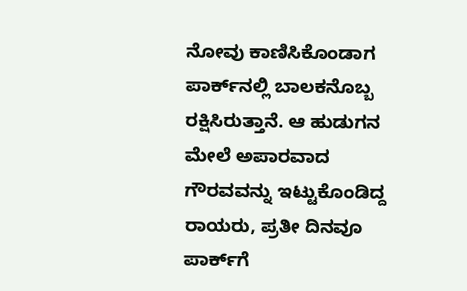ನೋವು ಕಾಣಿಸಿಕೊಂಡಾಗ ಪಾರ್ಕ್‌ನಲ್ಲಿ ಬಾಲಕನೊಬ್ಬ ರಕ್ಷಿಸಿರುತ್ತಾನೆ. ಆ ಹುಡುಗನ ಮೇಲೆ ಅಪಾರವಾದ ಗೌರವವನ್ನು ಇಟ್ಟುಕೊಂಡಿದ್ದ ರಾಯರು, ಪ್ರತೀ ದಿನವೂ ಪಾರ್ಕ್‌ಗೆ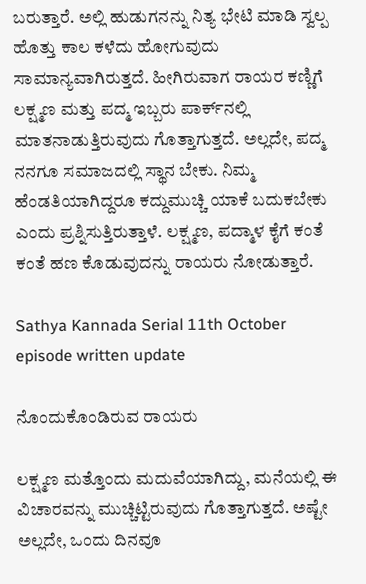ಬರುತ್ತಾರೆ. ಅಲ್ಲಿ ಹುಡುಗನನ್ನು ನಿತ್ಯ ಭೇಟಿ ಮಾಡಿ ಸ್ವಲ್ಪ ಹೊತ್ತು ಕಾಲ ಕಳೆದು ಹೋಗುವುದು ಸಾಮಾನ್ಯವಾಗಿರುತ್ತದೆ. ಹೀಗಿರುವಾಗ ರಾಯರ ಕಣ್ಣಿಗೆ ಲಕ್ಷ್ಮಣ ಮತ್ತು ಪದ್ಮ ಇಬ್ಬರು ಪಾರ್ಕ್‌ನಲ್ಲಿ ಮಾತನಾಡುತ್ತಿರುವುದು ಗೊತ್ತಾಗುತ್ತದೆ. ಅಲ್ಲದೇ, ಪದ್ಮ ನನಗೂ ಸಮಾಜದಲ್ಲಿ ಸ್ಥಾನ ಬೇಕು. ನಿಮ್ಮ ಹೆಂಡತಿಯಾಗಿದ್ದರೂ ಕದ್ದುಮುಚ್ಚಿ ಯಾಕೆ ಬದುಕಬೇಕು ಎಂದು ಪ್ರಶ್ನಿಸುತ್ತಿರುತ್ತಾಳೆ. ಲಕ್ಷ್ಮಣ, ಪದ್ಮಾಳ ಕೈಗೆ ಕಂತೆ ಕಂತೆ ಹಣ ಕೊಡುವುದನ್ನು ರಾಯರು ನೋಡುತ್ತಾರೆ.

Sathya Kannada Serial 11th October episode written update

ನೊಂದುಕೊಂಡಿರುವ ರಾಯರು

ಲಕ್ಷ್ಮಣ ಮತ್ತೊಂದು ಮದುವೆಯಾಗಿದ್ದು, ಮನೆಯಲ್ಲಿ ಈ ವಿಚಾರವನ್ನು ಮುಚ್ಚಿಟ್ಟಿರುವುದು ಗೊತ್ತಾಗುತ್ತದೆ. ಅಷ್ಟೇ ಅಲ್ಲದೇ, ಒಂದು ದಿನವೂ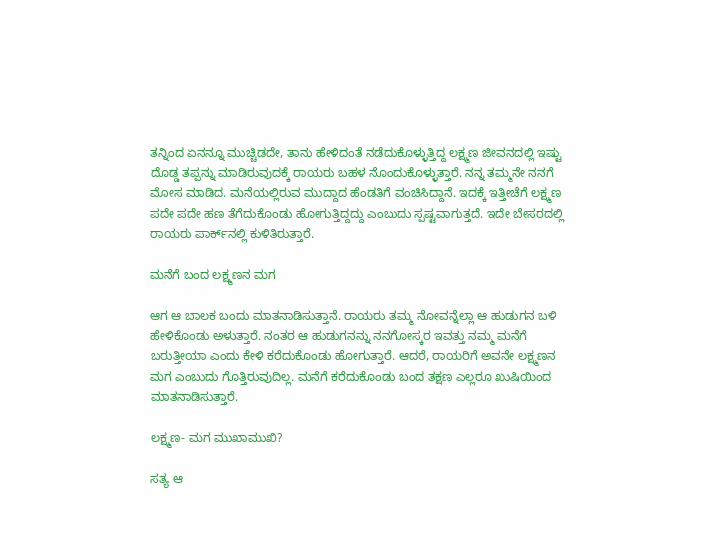ತನ್ನಿಂದ ಏನನ್ನೂ ಮುಚ್ಚಿಡದೇ, ತಾನು ಹೇಳಿದಂತೆ ನಡೆದುಕೊಳ್ಳುತ್ತಿದ್ದ ಲಕ್ಷ್ಮಣ ಜೀವನದಲ್ಲಿ ಇಷ್ಟು ದೊಡ್ಡ ತಪ್ಪನ್ನು ಮಾಡಿರುವುದಕ್ಕೆ ರಾಯರು ಬಹಳ ನೊಂದುಕೊಳ್ಳುತ್ತಾರೆ. ನನ್ನ ತಮ್ಮನೇ ನನಗೆ ಮೋಸ ಮಾಡಿದ. ಮನೆಯಲ್ಲಿರುವ ಮುದ್ದಾದ ಹೆಂಡತಿಗೆ ವಂಚಿಸಿದ್ದಾನೆ. ಇದಕ್ಕೆ ಇತ್ತೀಚೆಗೆ ಲಕ್ಷ್ಮಣ ಪದೇ ಪದೇ ಹಣ ತೆಗೆದುಕೊಂಡು ಹೋಗುತ್ತಿದ್ದದ್ದು ಎಂಬುದು ಸ್ಪಷ್ಟವಾಗುತ್ತದೆ. ಇದೇ ಬೇಸರದಲ್ಲಿ ರಾಯರು ಪಾರ್ಕ್‌ನಲ್ಲಿ ಕುಳಿತಿರುತ್ತಾರೆ.

ಮನೆಗೆ ಬಂದ ಲಕ್ಷ್ಮಣನ ಮಗ

ಆಗ ಆ ಬಾಲಕ ಬಂದು ಮಾತನಾಡಿಸುತ್ತಾನೆ. ರಾಯರು ತಮ್ಮ ನೋವನ್ನೆಲ್ಲಾ ಆ ಹುಡುಗನ ಬಳಿ ಹೇಳಿಕೊಂಡು ಅಳುತ್ತಾರೆ. ನಂತರ ಆ ಹುಡುಗನನ್ನು ನನಗೋಸ್ಕರ ಇವತ್ತು ನಮ್ಮ ಮನೆಗೆ ಬರುತ್ತೀಯಾ ಎಂದು ಕೇಳಿ ಕರೆದುಕೊಂಡು ಹೋಗುತ್ತಾರೆ. ಆದರೆ, ರಾಯರಿಗೆ ಅವನೇ ಲಕ್ಷ್ಮಣನ ಮಗ ಎಂಬುದು ಗೊತ್ತಿರುವುದಿಲ್ಲ. ಮನೆಗೆ ಕರೆದುಕೊಂಡು ಬಂದ ತಕ್ಷಣ ಎಲ್ಲರೂ ಖುಷಿಯಿಂದ ಮಾತನಾಡಿಸುತ್ತಾರೆ.

ಲಕ್ಷ್ಮಣ- ಮಗ ಮುಖಾಮುಖಿ?

ಸತ್ಯ ಆ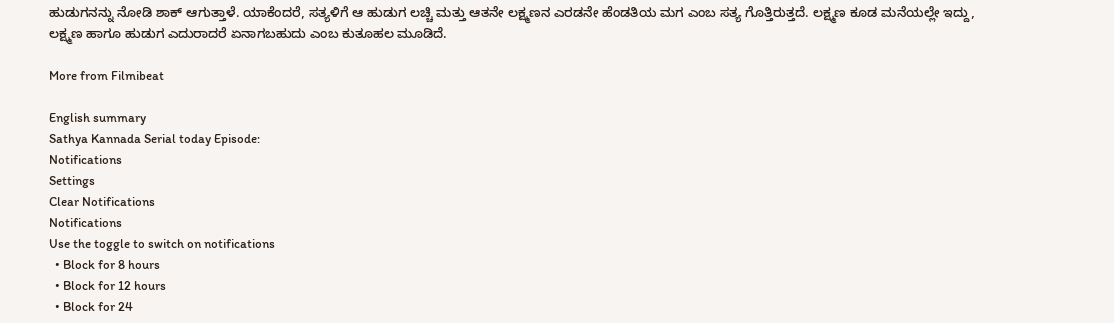ಹುಡುಗನನ್ನು ನೋಡಿ ಶಾಕ್ ಆಗುತ್ತಾಳೆ. ಯಾಕೆಂದರೆ, ಸತ್ಯಳಿಗೆ ಆ ಹುಡುಗ ಲಚ್ಚಿ ಮತ್ತು ಆತನೇ ಲಕ್ಷ್ಮಣನ ಎರಡನೇ ಹೆಂಡತಿಯ ಮಗ ಎಂಬ ಸತ್ಯ ಗೊತ್ತಿರುತ್ತದೆ. ಲಕ್ಷ್ಮಣ ಕೂಡ ಮನೆಯಲ್ಲೇ ಇದ್ದು, ಲಕ್ಷ್ಮಣ ಹಾಗೂ ಹುಡುಗ ಎದುರಾದರೆ ಏನಾಗಬಹುದು ಎಂಬ ಕುತೂಹಲ ಮೂಡಿದೆ.

More from Filmibeat

English summary
Sathya Kannada Serial today Episode:
Notifications
Settings
Clear Notifications
Notifications
Use the toggle to switch on notifications
  • Block for 8 hours
  • Block for 12 hours
  • Block for 24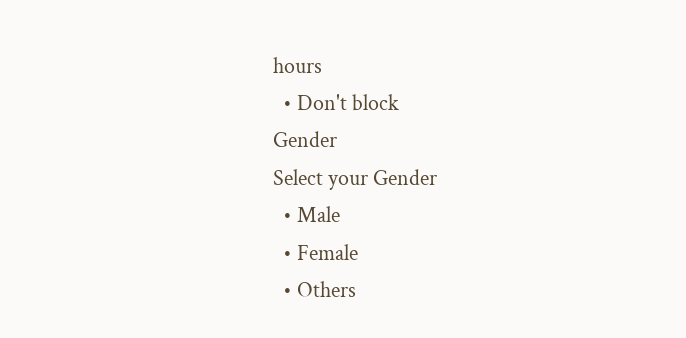hours
  • Don't block
Gender
Select your Gender
  • Male
  • Female
  • Others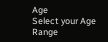Age
Select your Age Range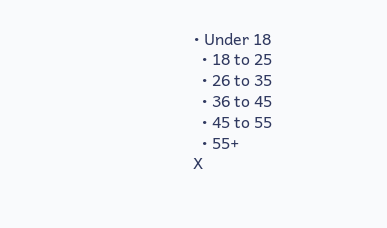• Under 18
  • 18 to 25
  • 26 to 35
  • 36 to 45
  • 45 to 55
  • 55+
X